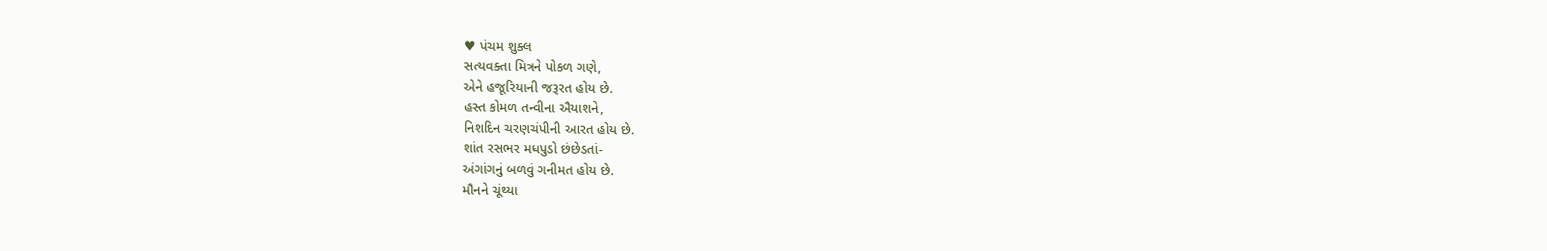♥ પંચમ શુક્લ
સત્યવક્તા મિત્રને પોકળ ગણે,
એને હજૂરિયાની જરૂરત હોય છે.
હસ્ત કોમળ તન્વીના ઐયાશને,
નિશદિન ચરણચંપીની આરત હોય છે.
શાંત રસભર મધપુડો છંછેડતાં-
અંગાંગનું બળવું ગનીમત હોય છે.
મૌનને ચૂંથ્યા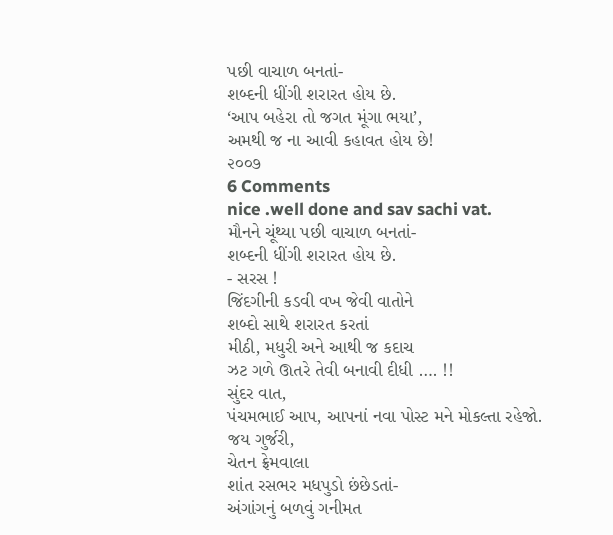પછી વાચાળ બનતાં-
શબ્દની ધીંગી શરારત હોય છે.
‘આપ બહેરા તો જગત મૂંગા ભયા’,
અમથી જ ના આવી કહાવત હોય છે!
૨૦૦૭
6 Comments
nice .well done and sav sachi vat.
મૌનને ચૂંથ્યા પછી વાચાળ બનતાં-
શબ્દની ધીંગી શરારત હોય છે.
- સરસ !
જિંદગીની કડવી વખ જેવી વાતોને
શબ્દો સાથે શરારત કરતાં
મીઠી, મધુરી અને આથી જ કદાચ
ઝટ ગળે ઊતરે તેવી બનાવી દીધી …. !!
સુંદર વાત,
પંચમભાઈ આપ, આપનાં નવા પોસ્ટ મને મોકલ્તા રહેજો.
જય ગુર્જરી,
ચેતન ફ્રેમવાલા
શાંત રસભર મધપુડો છંછેડતાં-
અંગાંગનું બળવું ગનીમત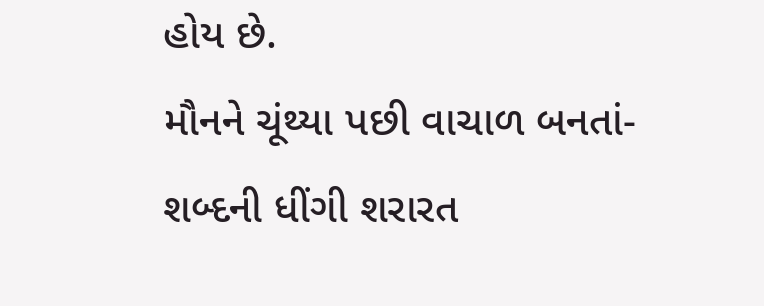હોય છે.
મૌનને ચૂંથ્યા પછી વાચાળ બનતાં-
શબ્દની ધીંગી શરારત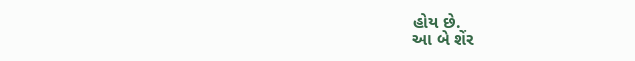હોય છે.
આ બે શેંર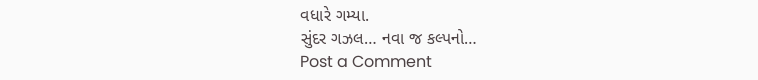વધારે ગમ્યા.
સુંદર ગઝલ… નવા જ કલ્પનો…
Post a Comment